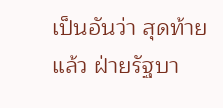เป็นอันว่า สุดท้ายแล้ว ฝ่ายรัฐบา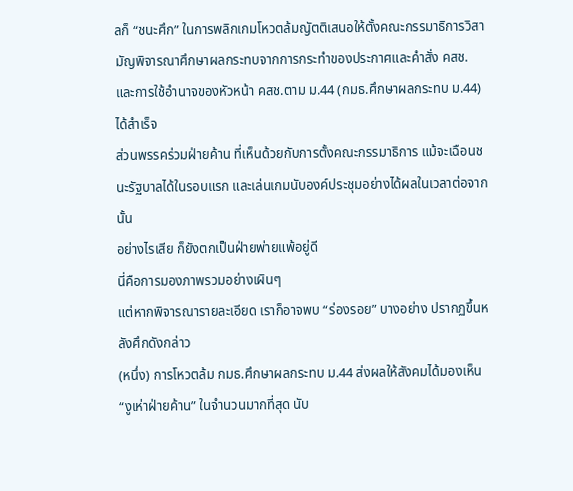ลก็ “ชนะศึก” ในการพลิกเกมโหวตล้มญัตติเสนอให้ตั้งคณะกรรมาธิการวิสามัญพิจารณาศึกษาผลกระทบจากการกระทำของประกาศและคำสั่ง คสช. และการใช้อำนาจของหัวหน้า คสช.ตาม ม.44 (กมธ.ศึกษาผลกระทบ ม.44) ได้สำเร็จ
ส่วนพรรคร่วมฝ่ายค้าน ที่เห็นด้วยกับการตั้งคณะกรรมาธิการ แม้จะเฉือนชนะรัฐบาลได้ในรอบแรก และเล่นเกมนับองค์ประชุมอย่างได้ผลในเวลาต่อจากนั้น
อย่างไรเสีย ก็ยังตกเป็นฝ่ายพ่ายแพ้อยู่ดี
นี่คือการมองภาพรวมอย่างเผินๆ
แต่หากพิจารณารายละเอียด เราก็อาจพบ “ร่องรอย” บางอย่าง ปรากฏขึ้นหลังศึกดังกล่าว
(หนึ่ง) การโหวตล้ม กมธ.ศึกษาผลกระทบ ม.44 ส่งผลให้สังคมได้มองเห็น “งูเห่าฝ่ายค้าน” ในจำนวนมากที่สุด นับ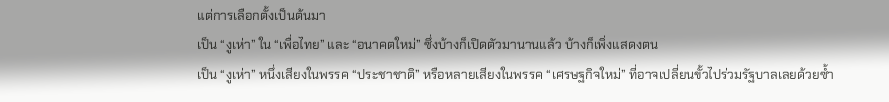แต่การเลือกตั้งเป็นต้นมา
เป็น “งูเห่า” ใน “เพื่อไทย” และ “อนาคตใหม่” ซึ่งบ้างก็เปิดตัวมานานแล้ว บ้างก็เพิ่งแสดงตน
เป็น “งูเห่า” หนึ่งเสียงในพรรค “ประชาชาติ” หรือหลายเสียงในพรรค “เศรษฐกิจใหม่” ที่อาจเปลี่ยนขั้วไปร่วมรัฐบาลเลยด้วยซ้ำ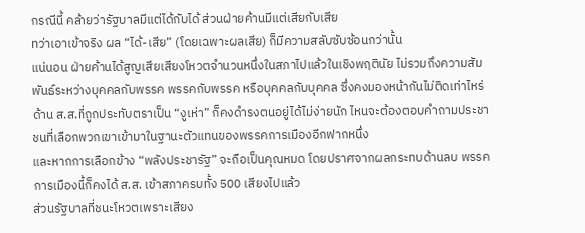กรณีนี้ คล้ายว่ารัฐบาลมีแต่ได้กับได้ ส่วนฝ่ายค้านมีแต่เสียกับเสีย
ทว่าเอาเข้าจริง ผล “ได้-เสีย” (โดยเฉพาะผลเสีย) ก็มีความสลับซับซ้อนกว่านั้น
แน่นอน ฝ่ายค้านได้สูญเสียเสียงโหวตจำนวนหนึ่งในสภาไปแล้วในเชิงพฤตินัย ไม่รวมถึงความสัมพันธ์ระหว่างบุคคลกับพรรค พรรคกับพรรค หรือบุคคลกับบุคคล ซึ่งคงมองหน้ากันไม่ติดเท่าไหร่
ด้าน ส.ส.ที่ถูกประทับตราเป็น “งูเห่า” ก็คงดำรงตนอยู่ได้ไม่ง่ายนัก ไหนจะต้องตอบคำถามประชาชนที่เลือกพวกเขาเข้ามาในฐานะตัวแทนของพรรคการเมืองอีกฟากหนึ่ง
และหากการเลือกข้าง “พลังประชารัฐ” จะถือเป็นคุณหมด โดยปราศจากผลกระทบด้านลบ พรรคการเมืองนี้ก็คงได้ ส.ส. เข้าสภาครบทั้ง 500 เสียงไปแล้ว
ส่วนรัฐบาลที่ชนะโหวตเพราะเสียง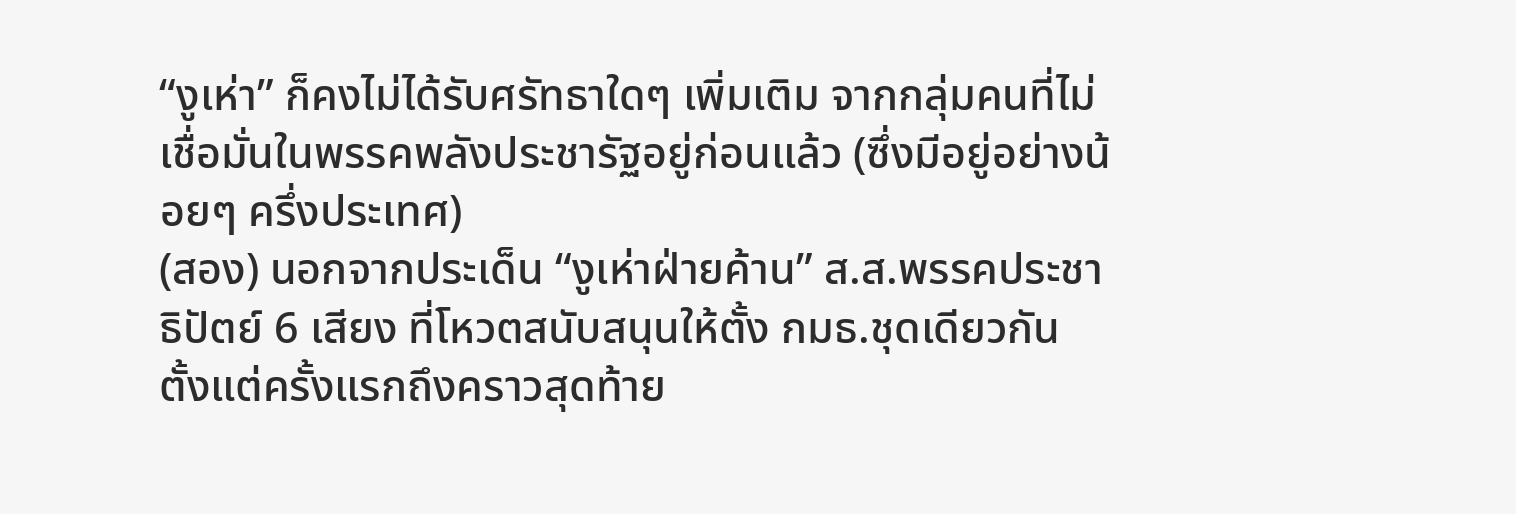“งูเห่า” ก็คงไม่ได้รับศรัทธาใดๆ เพิ่มเติม จากกลุ่มคนที่ไม่เชื่อมั่นในพรรคพลังประชารัฐอยู่ก่อนแล้ว (ซึ่งมีอยู่อย่างน้อยๆ ครึ่งประเทศ)
(สอง) นอกจากประเด็น “งูเห่าฝ่ายค้าน” ส.ส.พรรคประชาธิปัตย์ 6 เสียง ที่โหวตสนับสนุนให้ตั้ง กมธ.ชุดเดียวกัน ตั้งแต่ครั้งแรกถึงคราวสุดท้าย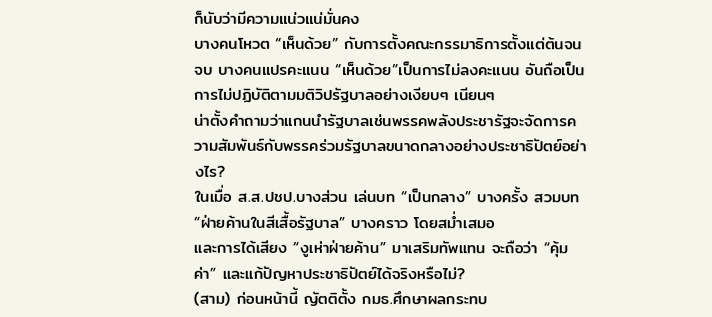ก็นับว่ามีความแน่วแน่มั่นคง
บางคนโหวต “เห็นด้วย” กับการตั้งคณะกรรมาธิการตั้งแต่ต้นจนจบ บางคนแปรคะแนน “เห็นด้วย”เป็นการไม่ลงคะแนน อันถือเป็นการไม่ปฏิบัติตามมติวิปรัฐบาลอย่างเงียบๆ เนียนๆ
น่าตั้งคำถามว่าแกนนำรัฐบาลเช่นพรรคพลังประชารัฐจะจัดการความสัมพันธ์กับพรรคร่วมรัฐบาลขนาดกลางอย่างประชาธิปัตย์อย่างไร?
ในเมื่อ ส.ส.ปชป.บางส่วน เล่นบท “เป็นกลาง” บางครั้ง สวมบท “ฝ่ายค้านในสีเสื้อรัฐบาล” บางคราว โดยสม่ำเสมอ
และการได้เสียง “งูเห่าฝ่ายค้าน” มาเสริมทัพแทน จะถือว่า “คุ้มค่า” และแก้ปัญหาประชาธิปัตย์ได้จริงหรือไม่?
(สาม) ก่อนหน้านี้ ญัตติตั้ง กมธ.ศึกษาผลกระทบ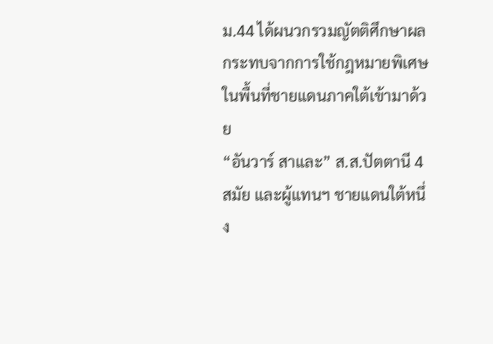ม.44 ได้ผนวกรวมญัตติศึกษาผลกระทบจากการใช้กฎหมายพิเศษในพื้นที่ชายแดนภาคใต้เข้ามาด้วย
“อันวาร์ สาและ” ส.ส.ปัตตานี 4 สมัย และผู้แทนฯ ชายแดนใต้หนึ่ง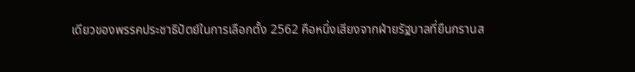เดียวของพรรคประชาธิปัตย์ในการเลือกตั้ง 2562 คือหนึ่งเสียงจากฝ่ายรัฐบาลที่ยืนกรานส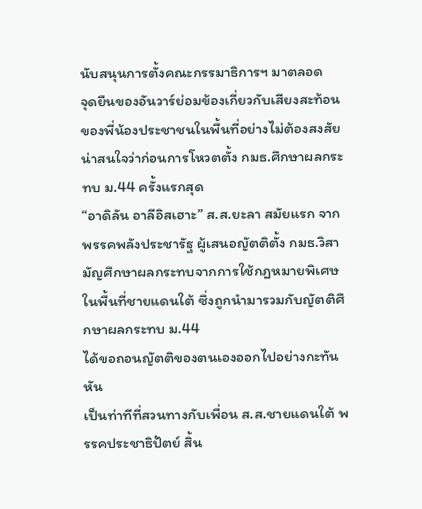นับสนุนการตั้งคณะกรรมาธิการฯ มาตลอด
จุดยืนของอันวาร์ย่อมข้องเกี่ยวกับเสียงสะท้อนของพี่น้องประชาชนในพื้นที่อย่างไม่ต้องสงสัย
น่าสนใจว่าก่อนการโหวตตั้ง กมธ.ศึกษาผลกระทบ ม.44 ครั้งแรกสุด
“อาดิลัน อาลีอิสเฮาะ” ส.ส.ยะลา สมัยแรก จากพรรคพลังประชารัฐ ผู้เสนอญัตติตั้ง กมธ.วิสามัญศึกษาผลกระทบจากการใช้กฎหมายพิเศษในพื้นที่ชายแดนใต้ ซึ่งถูกนำมารวมกับญัตติศึกษาผลกระทบ ม.44
ได้ขอถอนญัตติของตนเองออกไปอย่างกะทันหัน
เป็นท่าทีที่สวนทางกับเพื่อน ส.ส.ชายแดนใต้ พรรคประชาธิปัตย์ สิ้น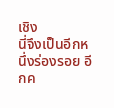เชิง
นี่จึงเป็นอีกหนึ่งร่องรอย อีกค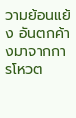วามย้อนแย้ง อันตกค้างมาจากการโหวต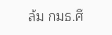ล้ม กมธ.ศึ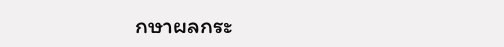กษาผลกระ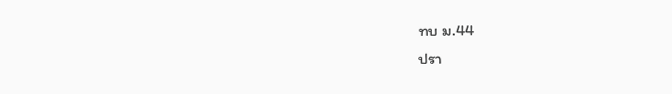ทบ ม.44
ปรา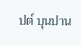ปต์ บุนปาน